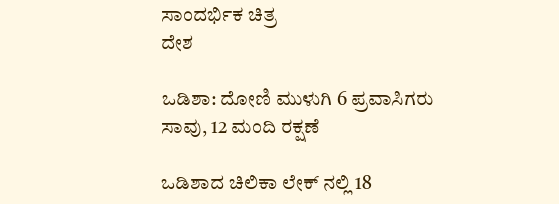ಸಾಂದರ್ಭಿಕ ಚಿತ್ರ
ದೇಶ

ಒಡಿಶಾ: ದೋಣಿ ಮುಳುಗಿ 6 ಪ್ರವಾಸಿಗರು ಸಾವು, 12 ಮಂದಿ ರಕ್ಷಣೆ

ಒಡಿಶಾದ ಚಿಲಿಕಾ ಲೇಕ್ ನಲ್ಲಿ 18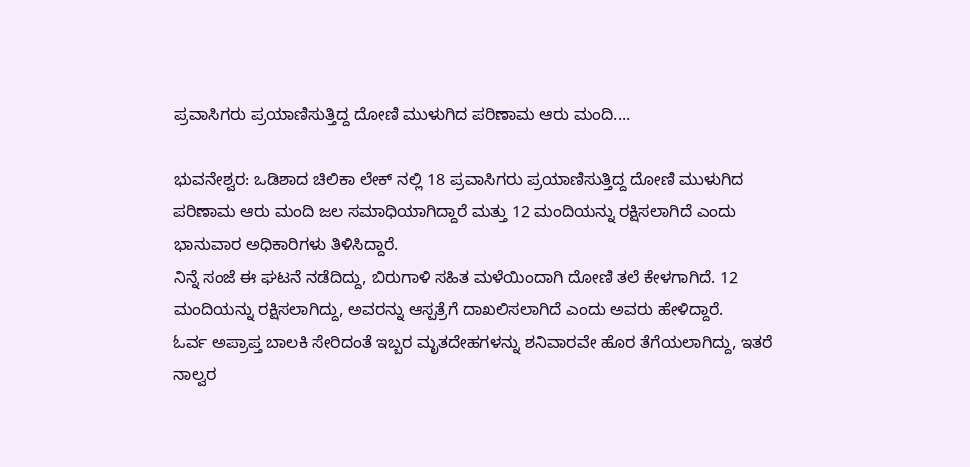ಪ್ರವಾಸಿಗರು ಪ್ರಯಾಣಿಸುತ್ತಿದ್ದ ದೋಣಿ ಮುಳುಗಿದ ಪರಿಣಾಮ ಆರು ಮಂದಿ....

ಭುವನೇಶ್ವರ: ಒಡಿಶಾದ ಚಿಲಿಕಾ ಲೇಕ್ ನಲ್ಲಿ 18 ಪ್ರವಾಸಿಗರು ಪ್ರಯಾಣಿಸುತ್ತಿದ್ದ ದೋಣಿ ಮುಳುಗಿದ ಪರಿಣಾಮ ಆರು ಮಂದಿ ಜಲ ಸಮಾಧಿಯಾಗಿದ್ದಾರೆ ಮತ್ತು 12 ಮಂದಿಯನ್ನು ರಕ್ಷಿಸಲಾಗಿದೆ ಎಂದು ಭಾನುವಾರ ಅಧಿಕಾರಿಗಳು ತಿಳಿಸಿದ್ದಾರೆ.
ನಿನ್ನೆ ಸಂಜೆ ಈ ಘಟನೆ ನಡೆದಿದ್ದು, ಬಿರುಗಾಳಿ ಸಹಿತ ಮಳೆಯಿಂದಾಗಿ ದೋಣಿ ತಲೆ ಕೇಳಗಾಗಿದೆ. 12 ಮಂದಿಯನ್ನು ರಕ್ಷಿಸಲಾಗಿದ್ದು, ಅವರನ್ನು ಆಸ್ಪತ್ರೆಗೆ ದಾಖಲಿಸಲಾಗಿದೆ ಎಂದು ಅವರು ಹೇಳಿದ್ದಾರೆ.
ಓರ್ವ ಅಪ್ರಾಪ್ತ ಬಾಲಕಿ ಸೇರಿದಂತೆ ಇಬ್ಬರ ಮೃತದೇಹಗಳನ್ನು ಶನಿವಾರವೇ ಹೊರ ತೆಗೆಯಲಾಗಿದ್ದು, ಇತರೆ ನಾಲ್ವರ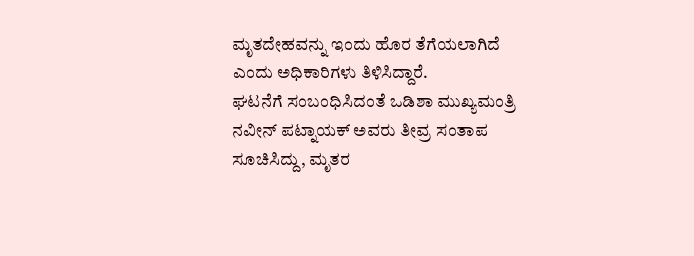ಮೃತದೇಹವನ್ನು ಇಂದು ಹೊರ ತೆಗೆಯಲಾಗಿದೆ ಎಂದು ಅಧಿಕಾರಿಗಳು ತಿಳಿಸಿದ್ದಾರೆ.
ಘಟನೆಗೆ ಸಂಬಂಧಿಸಿದಂತೆ ಒಡಿಶಾ ಮುಖ್ಯಮಂತ್ರಿ ನವೀನ್ ಪಟ್ನಾಯಕ್ ಅವರು ತೀವ್ರ ಸಂತಾಪ ಸೂಚಿಸಿದ್ದು, ಮೃತರ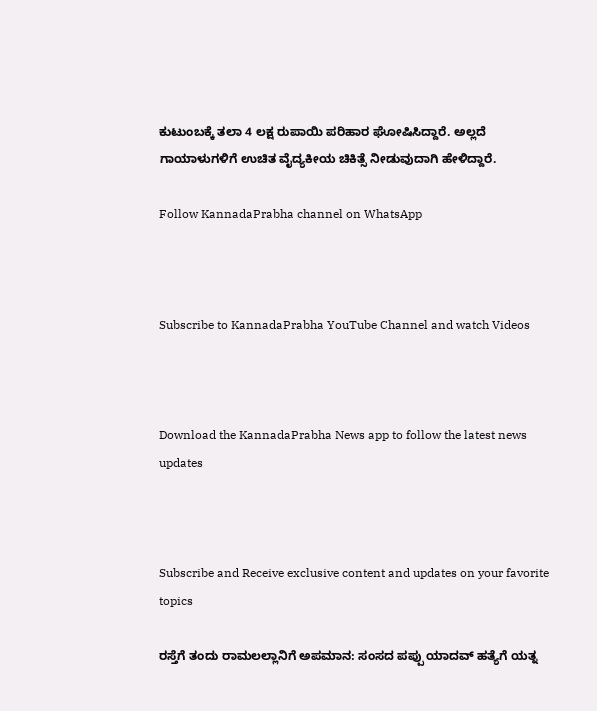ಕುಟುಂಬಕ್ಕೆ ತಲಾ 4 ಲಕ್ಷ ರುಪಾಯಿ ಪರಿಹಾರ ಘೋಷಿಸಿದ್ದಾರೆ. ಅಲ್ಲದೆ ಗಾಯಾಳುಗಳಿಗೆ ಉಚಿತ ವೈದ್ಯಕೀಯ ಚಿಕಿತ್ಸೆ ನೀಡುವುದಾಗಿ ಹೇಳಿದ್ದಾರೆ.

Follow KannadaPrabha channel on WhatsApp



Subscribe to KannadaPrabha YouTube Channel and watch Videos



Download the KannadaPrabha News app to follow the latest news updates



Subscribe and Receive exclusive content and updates on your favorite topics

ರಸ್ತೆಗೆ ತಂದು ರಾಮಲಲ್ಲಾನಿಗೆ ಅಪಮಾನ: ಸಂಸದ ಪಪ್ಪು ಯಾದವ್ ಹತ್ಯೆಗೆ ಯತ್ನ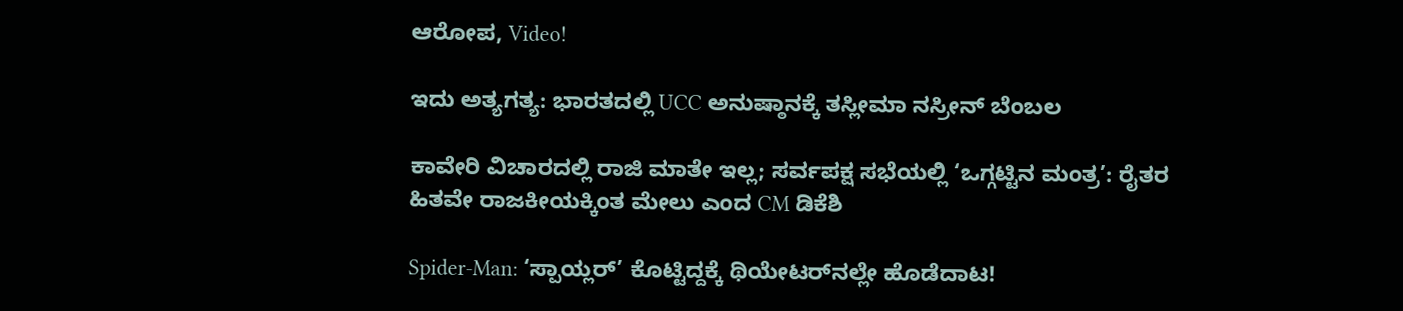ಆರೋಪ, Video!

ಇದು ಅತ್ಯಗತ್ಯ: ಭಾರತದಲ್ಲಿ UCC ಅನುಷ್ಠಾನಕ್ಕೆ ತಸ್ಲೀಮಾ ನಸ್ರೀನ್ ಬೆಂಬಲ

ಕಾವೇರಿ ವಿಚಾರದಲ್ಲಿ ರಾಜಿ ಮಾತೇ ಇಲ್ಲ; ಸರ್ವಪಕ್ಷ ಸಭೆಯಲ್ಲಿ ‘ಒಗ್ಗಟ್ಟಿನ ಮಂತ್ರ’: ರೈತರ ಹಿತವೇ ರಾಜಕೀಯಕ್ಕಿಂತ ಮೇಲು ಎಂದ CM ಡಿಕೆಶಿ

Spider-Man: ‘ಸ್ಪಾಯ್ಲರ್‌’ ಕೊಟ್ಟಿದ್ದಕ್ಕೆ ಥಿಯೇಟರ್‌ನಲ್ಲೇ ಹೊಡೆದಾಟ!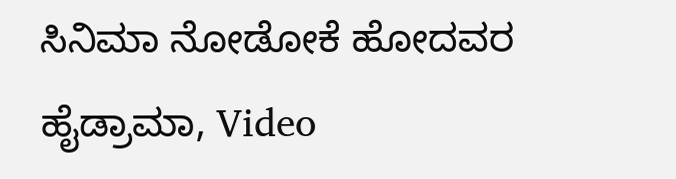ಸಿನಿಮಾ ನೋಡೋಕೆ ಹೋದವರ ಹೈಡ್ರಾಮಾ, Video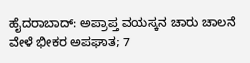ಹೈದರಾಬಾದ್‌: ಅಪ್ರಾಪ್ತ ವಯಸ್ಕನ ಚಾರು ಚಾಲನೆ ವೇಳೆ ಭೀಕರ ಅಪಘಾತ; 7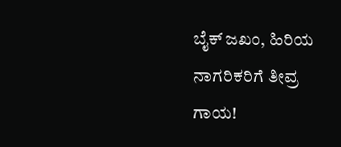ಬೈಕ್‌ ಜಖಂ, ಹಿರಿಯ ನಾಗರಿಕರಿಗೆ ತೀವ್ರ ಗಾಯ!